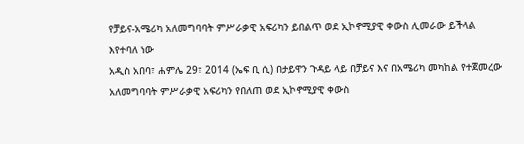የቻይና-አሜሪካ አለመግባባት ምሥራቃዊ አፍሪካን ይበልጥ ወደ ኢኮኖሚያዊ ቀውስ ሊመራው ይችላል እየተባለ ነው
አዲስ አበባ፣ ሐምሌ 29፣ 2014 (ኤፍ ቢ ሲ) በታይዋን ጉዳይ ላይ በቻይና እና በአሜሪካ መካከል የተጀመረው አለመግባባት ምሥራቃዊ አፍሪካን የበለጠ ወደ ኢኮኖሚያዊ ቀውስ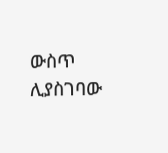ውስጥ ሊያስገባው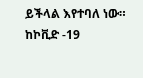ይችላል እየተባለ ነው።
ከኮቪድ -19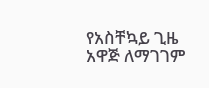የአስቸኳይ ጊዜ አዋጅ ለማገገም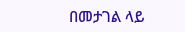በመታገል ላይ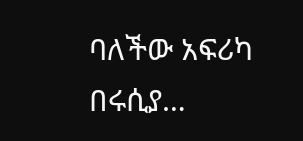ባለችው አፍሪካ በሩሲያ…